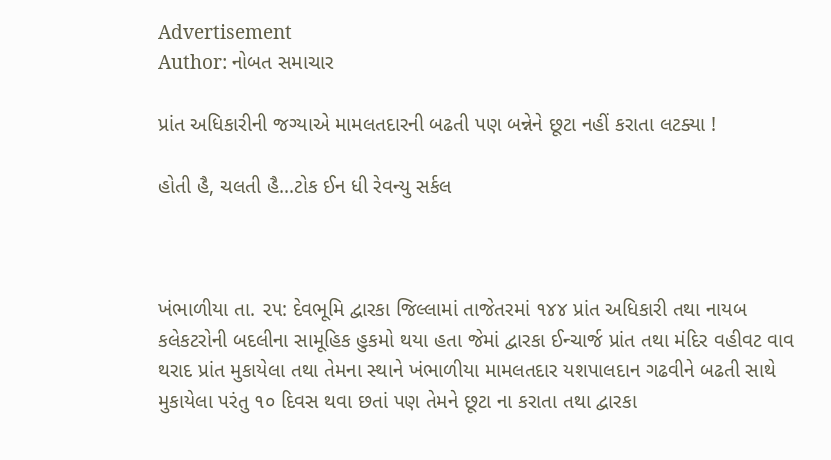Advertisement
Author: નોબત સમાચાર

પ્રાંત અધિકારીની જગ્યાએ મામલતદારની બઢતી પણ બન્નેને છૂટા નહીં કરાતા લટક્યા !

હોતી હૈ, ચલતી હૈ...ટોક ઈન ધી રેવન્યુ સર્કલ



ખંભાળીયા તા. ૨૫: દેવભૂમિ દ્વારકા જિલ્લામાં તાજેતરમાં ૧૪૪ પ્રાંત અધિકારી તથા નાયબ કલેકટરોની બદલીના સામૂહિક હુકમો થયા હતા જેમાં દ્વારકા ઈન્ચાર્જ પ્રાંત તથા મંદિર વહીવટ વાવ થરાદ પ્રાંત મુકાયેલા તથા તેમના સ્થાને ખંભાળીયા મામલતદાર યશપાલદાન ગઢવીને બઢતી સાથે મુકાયેલા પરંતુ ૧૦ દિવસ થવા છતાં પણ તેમને છૂટા ના કરાતા તથા દ્વારકા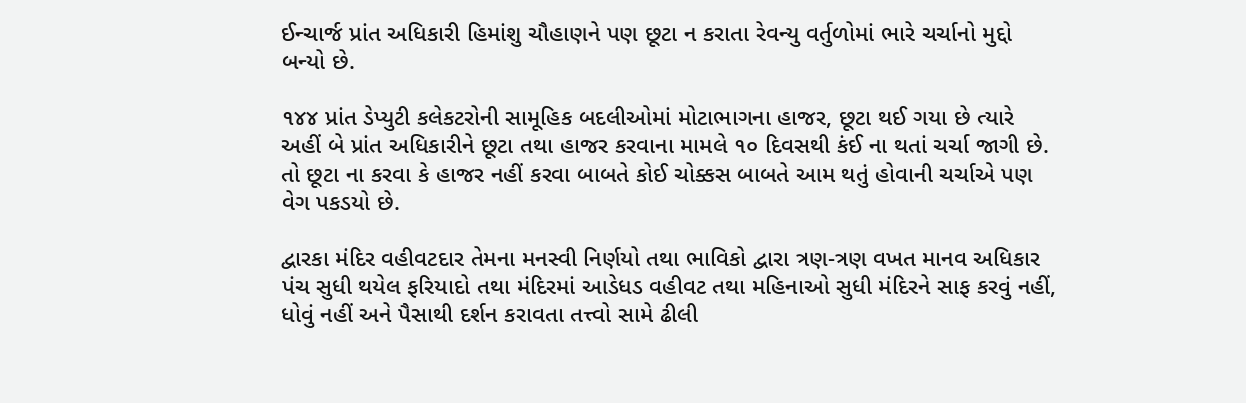ઈન્ચાર્જ પ્રાંત અધિકારી હિમાંશુ ચૌહાણને પણ છૂટા ન કરાતા રેવન્યુ વર્તુળોમાં ભારે ચર્ચાનો મુદ્દો બન્યો છે.

૧૪૪ પ્રાંત ડેપ્યુટી કલેકટરોની સામૂહિક બદલીઓમાં મોટાભાગના હાજર, છૂટા થઈ ગયા છે ત્યારે અહીં બે પ્રાંત અધિકારીને છૂટા તથા હાજર કરવાના મામલે ૧૦ દિવસથી કંઈ ના થતાં ચર્ચા જાગી છે. તો છૂટા ના કરવા કે હાજર નહીં કરવા બાબતે કોઈ ચોક્કસ બાબતે આમ થતું હોવાની ચર્ચાએ પણ વેગ પકડયો છે.

દ્વારકા મંદિર વહીવટદાર તેમના મનસ્વી નિર્ણયો તથા ભાવિકો દ્વારા ત્રણ-ત્રણ વખત માનવ અધિકાર પંચ સુધી થયેલ ફરિયાદો તથા મંદિરમાં આડેધડ વહીવટ તથા મહિનાઓ સુધી મંદિરને સાફ કરવું નહીં, ધોવું નહીં અને પૈસાથી દર્શન કરાવતા તત્ત્વો સામે ઢીલી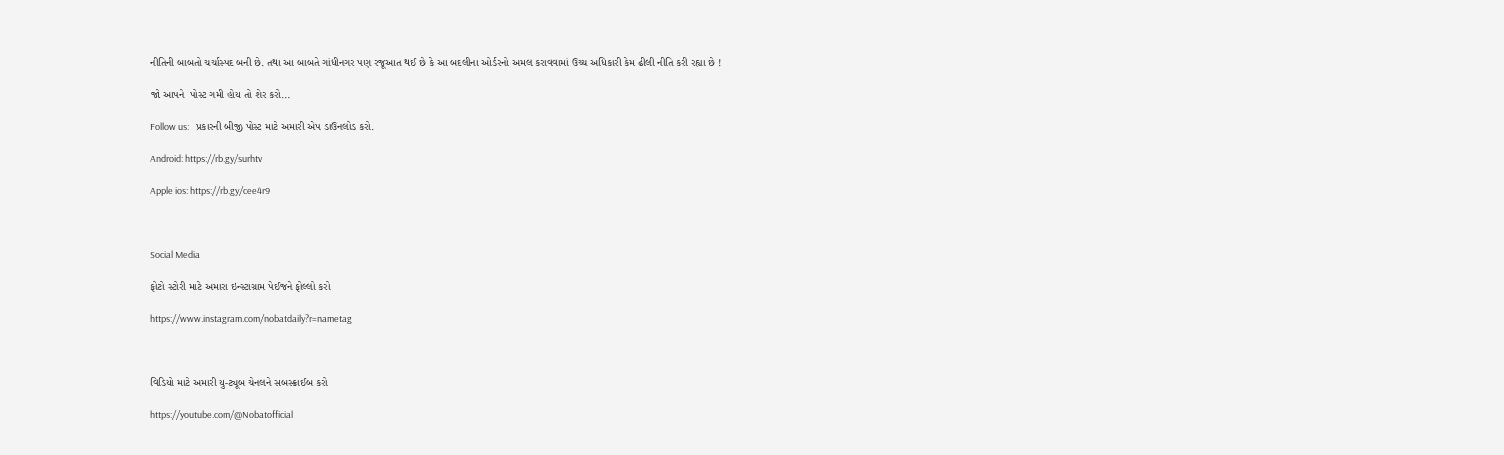નીતિની બાબતો ચર્ચાસ્પદ બની છે. તથા આ બાબતે ગાંધીનગર પણ રજૂઆત થઈ છે કે આ બદલીના ઓર્ડરનો અમલ કરાવવામાં ઉચ્ચ અધિકારી કેમ ઢીલી નીતિ કરી રહ્યા છે !

જો આપને  પોસ્ટ ગમી હોય તો શેર કરો...

Follow us:   પ્રકારની બીજી પોસ્ટ માટે અમારી એપ ડાઉનલોડ કરો.

Android: https://rb.gy/surhtv

Apple ios: https://rb.gy/cee4r9



Social Media

ફોટો સ્ટોરી માટે અમારા ઇન્સ્ટાગ્રામ પેઈજને ફોલ્લો કરો

https://www.instagram.com/nobatdaily?r=nametag



વિડિયો માટે અમારી યુ-ટ્યૂબ ચેનલને સબસ્ક્રાઈબ કરો

https://youtube.com/@Nobatofficial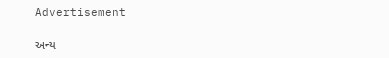Advertisement

અન્ય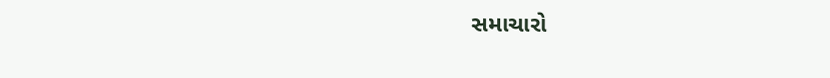સમાચારો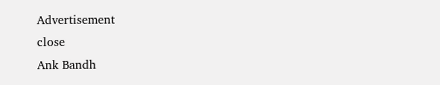Advertisement
close
Ank Bandh